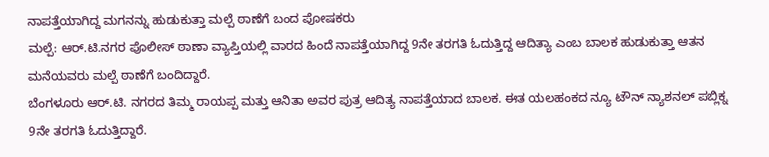ನಾಪತ್ತೆಯಾಗಿದ್ದ ಮಗನನ್ನು ಹುಡುಕುತ್ತಾ ಮಲ್ಪೆ ಠಾಣೆಗೆ ಬಂದ ಪೋಷಕರು
ಮಲ್ಪೆ: ಆರ್.ಟಿ.ನಗರ ಪೊಲೀಸ್ ಠಾಣಾ ವ್ಯಾಪ್ತಿಯಲ್ಲಿ ವಾರದ ಹಿಂದೆ ನಾಪತ್ತೆಯಾಗಿದ್ದ 9ನೇ ತರಗತಿ ಓದುತ್ತಿದ್ದ ಆದಿತ್ಯಾ ಎಂಬ ಬಾಲಕ ಹುಡುಕುತ್ತಾ ಆತನ ಮನೆಯವರು ಮಲ್ಪೆ ಠಾಣೆಗೆ ಬಂದಿದ್ದಾರೆ.
ಬೆಂಗಳೂರು ಆರ್.ಟಿ. ನಗರದ ತಿಮ್ಮ ರಾಯಪ್ಪ ಮತ್ತು ಆನಿತಾ ಅವರ ಪುತ್ರ ಆದಿತ್ಯ ನಾಪತ್ತೆಯಾದ ಬಾಲಕ. ಈತ ಯಲಹಂಕದ ನ್ಯೂ ಟೌನ್ ನ್ಯಾಶನಲ್ ಪಬ್ಲಿಕ್ನ 9ನೇ ತರಗತಿ ಓದುತ್ತಿದ್ದಾರೆ.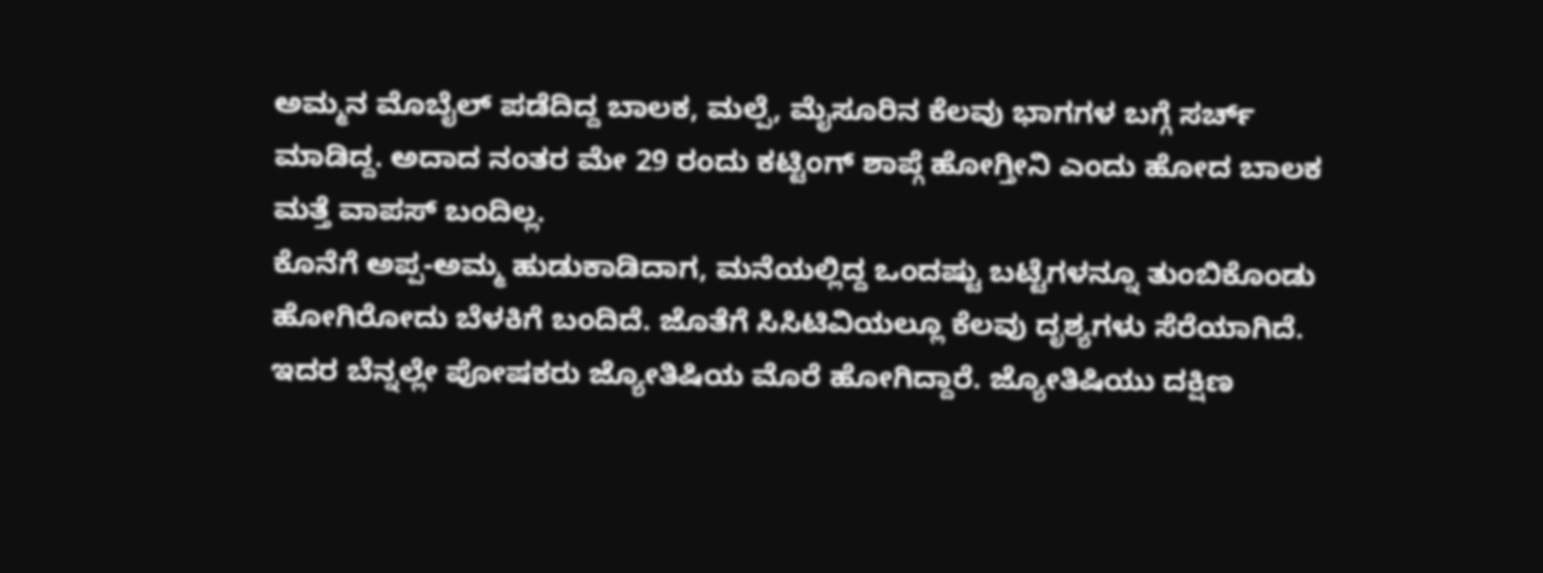ಅಮ್ಮನ ಮೊಬೈಲ್ ಪಡೆದಿದ್ದ ಬಾಲಕ, ಮಲ್ಪೆ, ಮೈಸೂರಿನ ಕೆಲವು ಭಾಗಗಳ ಬಗ್ಗೆ ಸರ್ಚ್ ಮಾಡಿದ್ದ. ಅದಾದ ನಂತರ ಮೇ 29 ರಂದು ಕಟ್ಟಿಂಗ್ ಶಾಪ್ಗೆ ಹೋಗ್ತೀನಿ ಎಂದು ಹೋದ ಬಾಲಕ ಮತ್ತೆ ವಾಪಸ್ ಬಂದಿಲ್ಲ.
ಕೊನೆಗೆ ಅಪ್ಪ-ಅಮ್ಮ ಹುಡುಕಾಡಿದಾಗ, ಮನೆಯಲ್ಲಿದ್ದ ಒಂದಷ್ಟು ಬಟ್ಟೆಗಳನ್ನೂ ತುಂಬಿಕೊಂಡು ಹೋಗಿರೋದು ಬೆಳಕಿಗೆ ಬಂದಿದೆ. ಜೊತೆಗೆ ಸಿಸಿಟಿವಿಯಲ್ಲೂ ಕೆಲವು ದೃಶ್ಯಗಳು ಸೆರೆಯಾಗಿದೆ.
ಇದರ ಬೆನ್ನಲ್ಲೇ ಪೋಷಕರು ಜ್ಯೋತಿಷಿಯ ಮೊರೆ ಹೋಗಿದ್ದಾರೆ. ಜ್ಯೋತಿಷಿಯು ದಕ್ಷಿಣ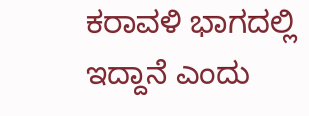ಕರಾವಳಿ ಭಾಗದಲ್ಲಿ ಇದ್ದಾನೆ ಎಂದು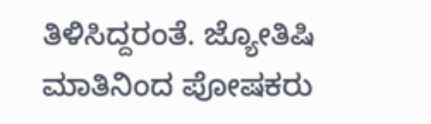ತಿಳಿಸಿದ್ದರಂತೆ. ಜ್ಯೋತಿಷಿ ಮಾತಿನಿಂದ ಪೋಷಕರು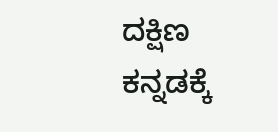ದಕ್ಷಿಣ ಕನ್ನಡಕ್ಕೆ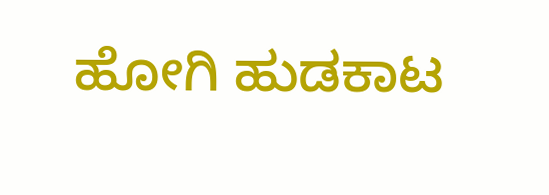ಹೋಗಿ ಹುಡಕಾಟ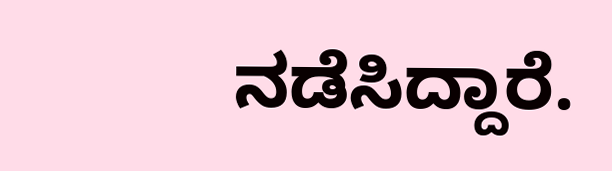ನಡೆಸಿದ್ದಾರೆ.